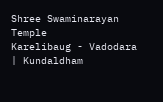Shree Swaminarayan Temple
Karelibaug - Vadodara | Kundaldham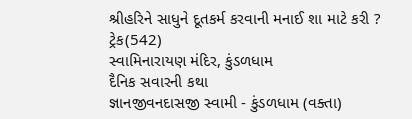શ્રીહરિને સાધુને દૂતકર્મ કરવાની મનાઈ શા માટે કરી ?
ટ્રેક(542)
સ્વામિનારાયણ મંદિર, કુંડળધામ
દૈનિક સવારની કથા
જ્ઞાનજીવનદાસજી સ્વામી - કુંડળધામ (વક્તા)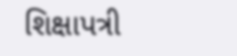શિક્ષાપત્રી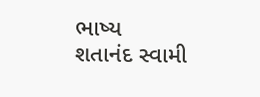ભાષ્ય
શતાનંદ સ્વામી